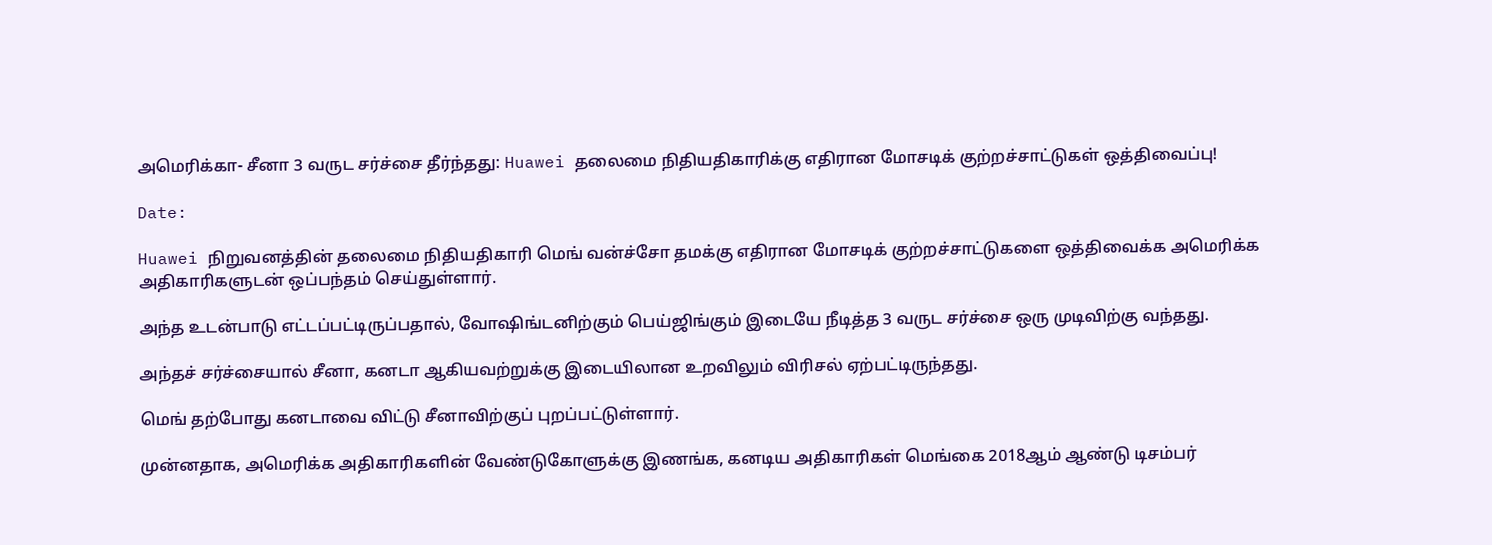அமெரிக்கா- சீனா 3 வருட சர்ச்சை தீர்ந்தது: Huawei தலைமை நிதியதிகாரிக்கு எதிரான மோசடிக் குற்றச்சாட்டுகள் ஒத்திவைப்பு!

Date:

Huawei நிறுவனத்தின் தலைமை நிதியதிகாரி மெங் வன்ச்சோ தமக்கு எதிரான மோசடிக் குற்றச்சாட்டுகளை ஒத்திவைக்க அமெரிக்க அதிகாரிகளுடன் ஒப்பந்தம் செய்துள்ளார்.

அந்த உடன்பாடு எட்டப்பட்டிருப்பதால், வோஷிங்டனிற்கும் பெய்ஜிங்கும் இடையே நீடித்த 3 வருட சர்ச்சை ஒரு முடிவிற்கு வந்தது.

அந்தச் சர்ச்சையால் சீனா, கனடா ஆகியவற்றுக்கு இடையிலான உறவிலும் விரிசல் ஏற்பட்டிருந்தது.

மெங் தற்போது கனடாவை விட்டு சீனாவிற்குப் புறப்பட்டுள்ளார்.

முன்னதாக, அமெரிக்க அதிகாரிகளின் வேண்டுகோளுக்கு இணங்க, கனடிய அதிகாரிகள் மெங்கை 2018ஆம் ஆண்டு டிசம்பர்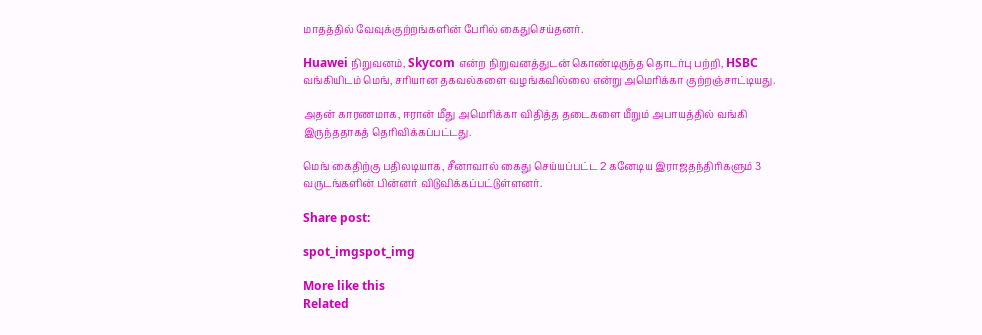மாதத்தில் வேவுக்குற்றங்களின் பேரில் கைதுசெய்தனர்.

Huawei நிறுவனம், Skycom என்ற நிறுவனத்துடன் கொண்டிருந்த தொடர்பு பற்றி, HSBC வங்கியிடம் மெங், சரியான தகவல்களை வழங்கவில்லை என்று அமெரிக்கா குற்றஞ்சாட்டியது.

அதன் காரணமாக, ஈரான் மீது அமெரிக்கா விதித்த தடைகளை மீறும் அபாயத்தில் வங்கி இருந்ததாகத் தெரிவிக்கப்பட்டது.

மெங் கைதிற்கு பதிலடியாக, சீனாவால் கைது செய்யப்பட்ட 2 கனேடிய இராஜதந்திரிகளும் 3 வருடங்களின் பின்னர் விடுவிக்கப்பட்டுள்ளனர்.

Share post:

spot_imgspot_img

More like this
Related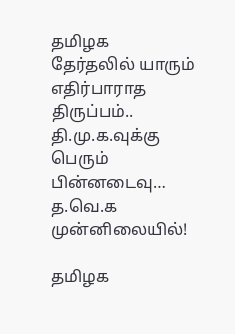தமிழக தேர்தலில் யாரும் எதிர்பாராத திருப்பம்.. தி.மு.க.வுக்கு பெரும் பின்னடைவு… த.வெ.க முன்னிலையில்!

தமிழக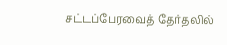சட்டப்பேரவைத் தேர்தலில்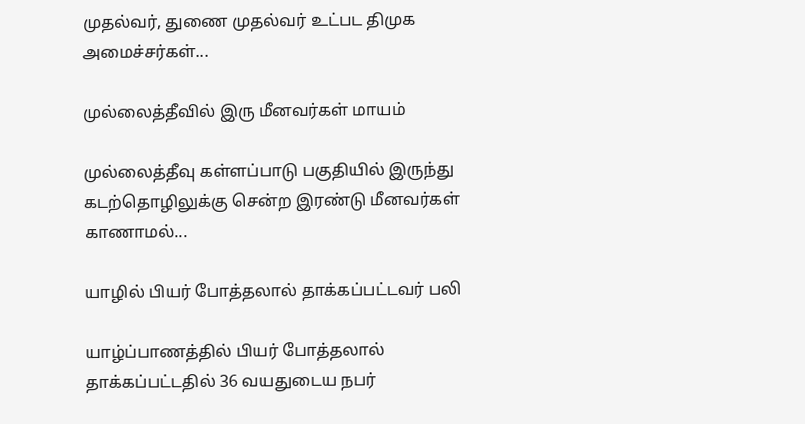முதல்வர், துணை முதல்வர் உட்பட திமுக அமைச்சர்கள்...

முல்லைத்தீவில் இரு மீனவர்கள் மாயம்

முல்லைத்தீவு கள்ளப்பாடு பகுதியில் இருந்து கடற்தொழிலுக்கு சென்ற இரண்டு மீனவர்கள் காணாமல்...

யாழில் பியர் போத்தலால் தாக்கப்பட்டவர் பலி

யாழ்ப்பாணத்தில் பியர் போத்தலால் தாக்கப்பட்டதில் 36 வயதுடைய நபர்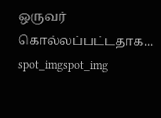ஒருவர் கொல்லப்பட்டதாக...
spot_imgspot_img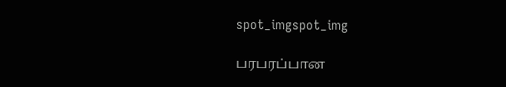spot_imgspot_img

பரபரப்பான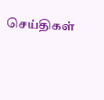செய்திகள்